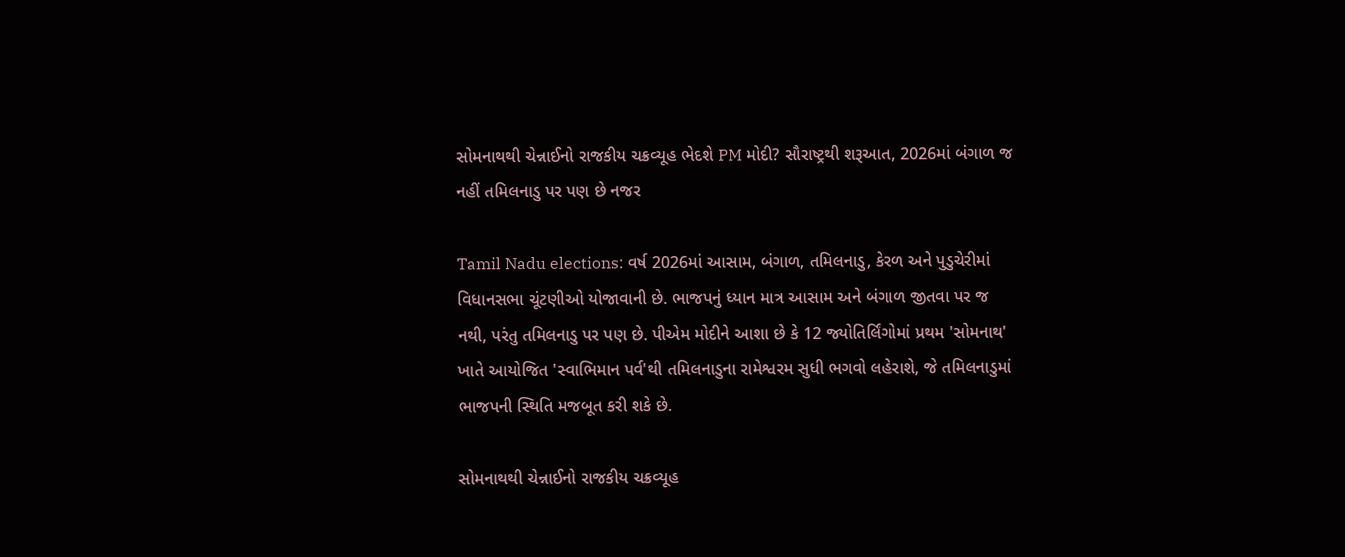સોમનાથથી ચેન્નાઈનો રાજકીય ચક્રવ્યૂહ ભેદશે PM મોદી? સૌરાષ્ટ્રથી શરૂઆત, 2026માં બંગાળ જ નહીં તમિલનાડુ પર પણ છે નજર

Tamil Nadu elections: વર્ષ 2026માં આસામ, બંગાળ, તમિલનાડુ, કેરળ અને પુડુચેરીમાં વિધાનસભા ચૂંટણીઓ યોજાવાની છે. ભાજપનું ધ્યાન માત્ર આસામ અને બંગાળ જીતવા પર જ નથી, પરંતુ તમિલનાડુ પર પણ છે. પીએમ મોદીને આશા છે કે 12 જ્યોતિર્લિંગોમાં પ્રથમ 'સોમનાથ' ખાતે આયોજિત 'સ્વાભિમાન પર્વ'થી તમિલનાડુના રામેશ્વરમ સુધી ભગવો લહેરાશે, જે તમિલનાડુમાં ભાજપની સ્થિતિ મજબૂત કરી શકે છે.

સોમનાથથી ચેન્નાઈનો રાજકીય ચક્રવ્યૂહ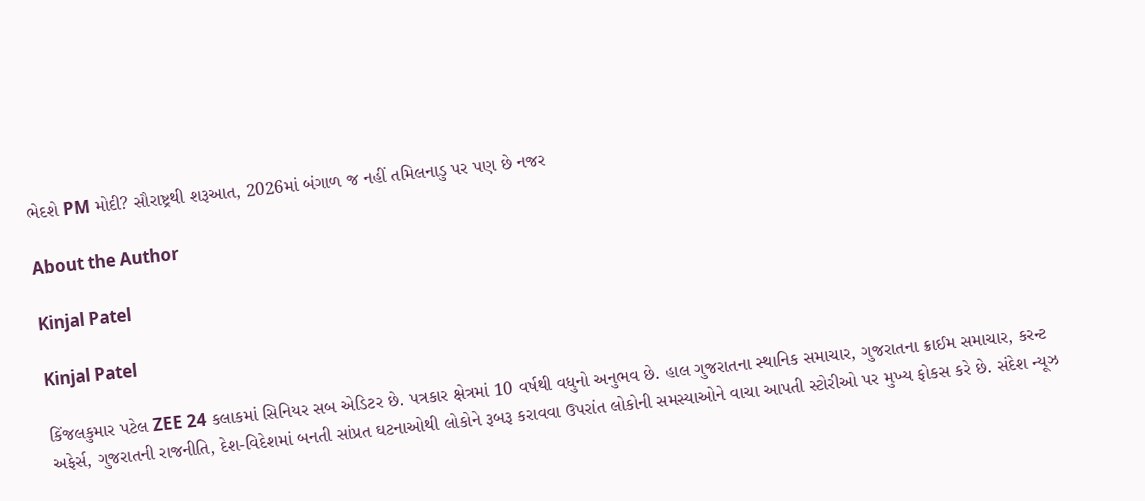ભેદશે PM મોદી? સૌરાષ્ટ્રથી શરૂઆત, 2026માં બંગાળ જ નહીં તમિલનાડુ પર પણ છે નજર

About the Author

Kinjal Patel

Kinjal Patel

કિંજલકુમાર પટેલ ZEE 24 કલાકમાં સિનિયર સબ એડિટર છે. પત્રકાર ક્ષેત્રમાં 10 વર્ષથી વધુનો અનુભવ છે. હાલ ગુજરાતના સ્થાનિક સમાચાર, ગુજરાતના ક્રાઈમ સમાચાર, કરન્ટ અફેર્સ, ગુજરાતની રાજનીતિ, દેશ-વિદેશમાં બનતી સાંપ્રત ઘટનાઓથી લોકોને રૂબરૂ કરાવવા ઉપરાંત લોકોની સમસ્યાઓને વાચા આપતી સ્ટોરીઓ પર મુખ્ય ફોકસ કરે છે. સંદેશ ન્યૂઝ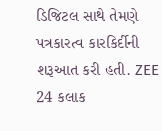ડિજિટલ સાથે તેમણે પત્રકારત્વ કારકિર્દીની શરૂઆત કરી હતી. ZEE 24 કલાક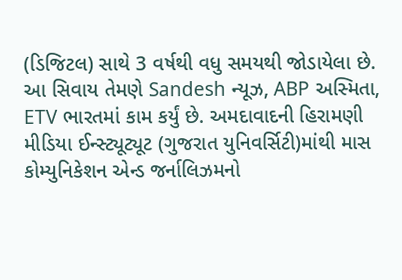(ડિજિટલ) સાથે 3 વર્ષથી વધુ સમયથી જોડાયેલા છે. આ સિવાય તેમણે Sandesh ન્યૂઝ, ABP અસ્મિતા, ETV ભારતમાં કામ કર્યું છે. અમદાવાદની હિરામણી મીડિયા ઈન્સ્ટ્યૂટ્યૂટ (ગુજરાત યુનિવર્સિટી)માંથી માસ કોમ્યુનિકેશન એન્ડ જર્નાલિઝમનો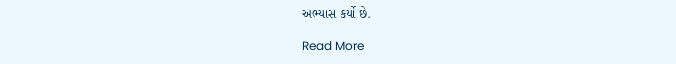અભ્યાસ કર્યો છે.

Read More